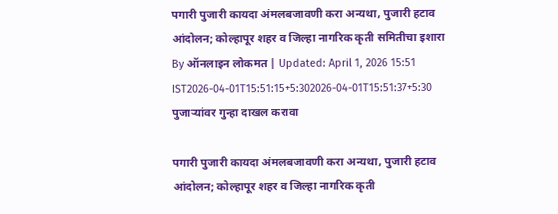पगारी पुजारी कायदा अंमलबजावणी करा अन्यथा, पुजारी हटाव आंदोलन; कोल्हापूर शहर व जिल्हा नागरिक कृती समितीचा इशारा
By ऑनलाइन लोकमत | Updated: April 1, 2026 15:51 IST2026-04-01T15:51:15+5:302026-04-01T15:51:37+5:30
पुजाऱ्यांवर गुन्हा दाखल करावा

पगारी पुजारी कायदा अंमलबजावणी करा अन्यथा, पुजारी हटाव आंदोलन; कोल्हापूर शहर व जिल्हा नागरिक कृती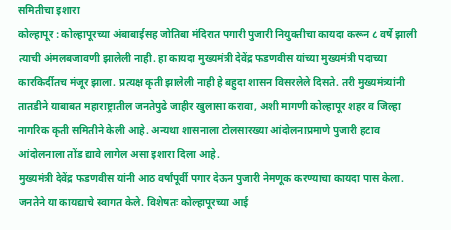समितीचा इशारा
कोल्हापूर : कोल्हापूरच्या अंबाबाईसह जोतिबा मंदिरात पगारी पुजारी नियुक्तीचा कायदा करून ८ वर्षे झाली त्याची अंमलबजावणी झालेली नाही. हा कायदा मुख्यमंत्री देवेंद्र फडणवीस यांच्या मुख्यमंत्री पदाच्या कारकिर्दीतच मंजूर झाला. प्रत्यक्ष कृती झालेली नाही हे बहुदा शासन विसरलेले दिसते. तरी मुख्यमंत्र्यांनी तातडीने याबाबत महाराष्ट्रातील जनतेपुढे जाहीर खुलासा करावा, अशी मागणी कोल्हापूर शहर व जिल्हा नागरिक कृती समितीने केली आहे. अन्यथा शासनाला टोलसारख्या आंदोलनाप्रमाणे पुजारी हटाव आंदोलनाला तोंड द्यावे लागेल असा इशारा दिला आहे.
मुख्यमंत्री देवेंद्र फडणवीस यांनी आठ वर्षांपूर्वी पगार देऊन पुजारी नेमणूक करण्याचा कायदा पास केला. जनतेने या कायद्याचे स्वागत केले. विशेषतः कोल्हापूरच्या आई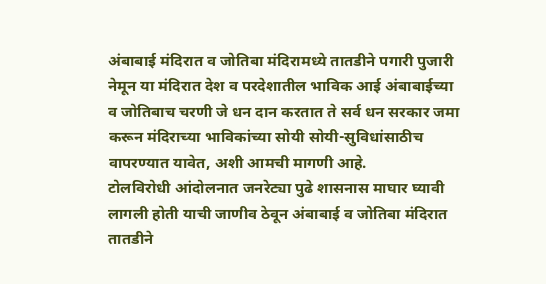अंबाबाई मंदिरात व जोतिबा मंदिरामध्ये तातडीने पगारी पुजारी नेमून या मंदिरात देश व परदेशातील भाविक आई अंबाबाईच्या व जोतिबाच चरणी जे धन दान करतात ते सर्व धन सरकार जमा करून मंदिराच्या भाविकांच्या सोयी सोयी-सुविधांसाठीच वापरण्यात यावेत, अशी आमची मागणी आहे.
टोलविरोधी आंदोलनात जनरेट्या पुढे शासनास माघार घ्यावी लागली होती याची जाणीव ठेवून अंबाबाई व जोतिबा मंदिरात तातडीने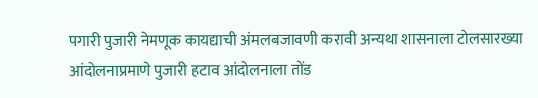पगारी पुजारी नेमणूक कायद्याची अंमलबजावणी करावी अन्यथा शासनाला टोलसारख्या आंदोलनाप्रमाणे पुजारी हटाव आंदोलनाला तोंड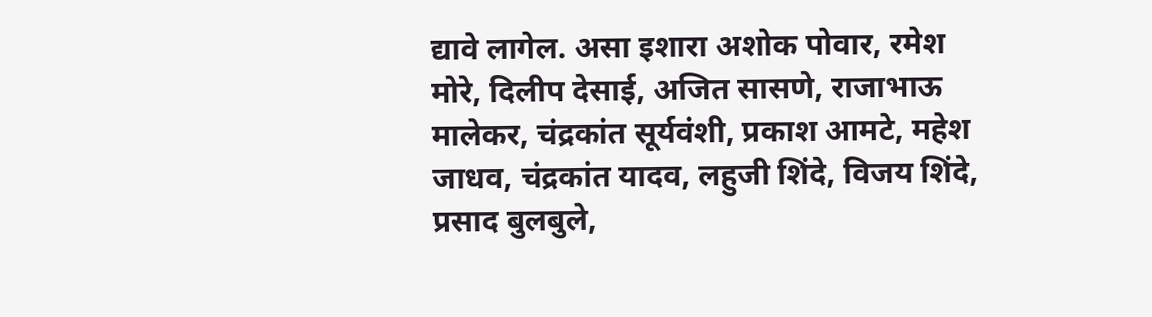द्यावे लागेल. असा इशारा अशोक पोवार, रमेश मोरे, दिलीप देसाई, अजित सासणे, राजाभाऊ मालेकर, चंद्रकांत सूर्यवंशी, प्रकाश आमटे, महेश जाधव, चंद्रकांत यादव, लहुजी शिंदे, विजय शिंदे, प्रसाद बुलबुले,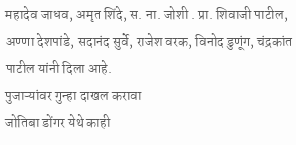महादेव जाधव, अमृत शिंदे, स. ना. जोशी . प्रा. शिवाजी पाटील, अण्णा देशपांडे, सदानंद सुर्वे, राजेश वरक, विनोद डुणूंग, चंद्रकांत पाटील यांनी दिला आहे.
पुजाऱ्यांवर गुन्हा दाखल करावा
जोतिबा डोंगर येथे काही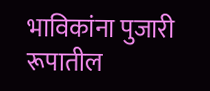भाविकांना पुजारी रूपातील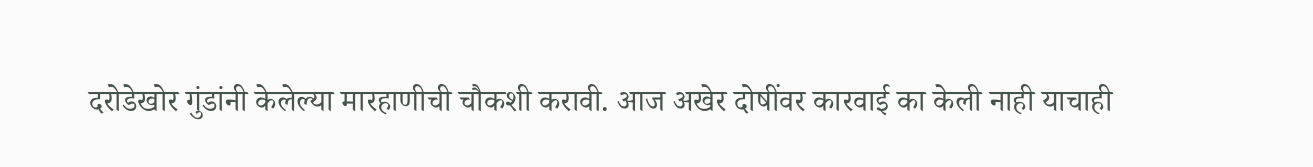दरोडेखोर गुंडांनी केलेल्या मारहाणीची चौकशी करावी. आज अखेर दोषींवर कारवाई का केली नाही याचाही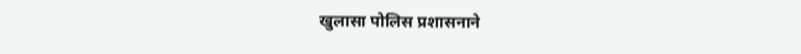खुलासा पोलिस प्रशासनाने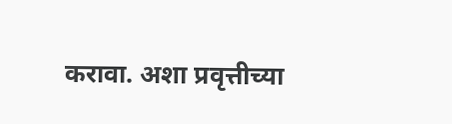करावा. अशा प्रवृत्तीच्या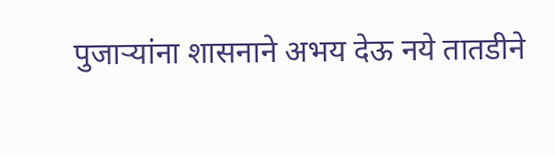पुजाऱ्यांना शासनाने अभय देऊ नये तातडीने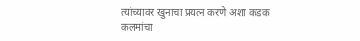त्यांच्यावर खुनाचा प्रयत्न करणे अशा कडक कलमांचा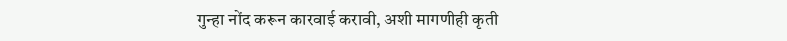गुन्हा नोंद करून कारवाई करावी, अशी मागणीही कृती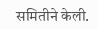समितीने केली.